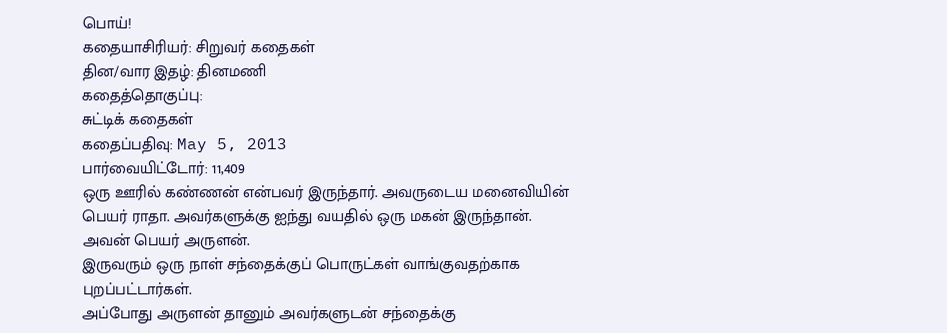பொய்!
கதையாசிரியர்: சிறுவர் கதைகள்
தின/வார இதழ்: தினமணி
கதைத்தொகுப்பு:
சுட்டிக் கதைகள்
கதைப்பதிவு: May 5, 2013
பார்வையிட்டோர்: 11,409
ஒரு ஊரில் கண்ணன் என்பவர் இருந்தார். அவருடைய மனைவியின் பெயர் ராதா. அவர்களுக்கு ஐந்து வயதில் ஒரு மகன் இருந்தான். அவன் பெயர் அருளன்.
இருவரும் ஒரு நாள் சந்தைக்குப் பொருட்கள் வாங்குவதற்காக புறப்பட்டார்கள்.
அப்போது அருளன் தானும் அவர்களுடன் சந்தைக்கு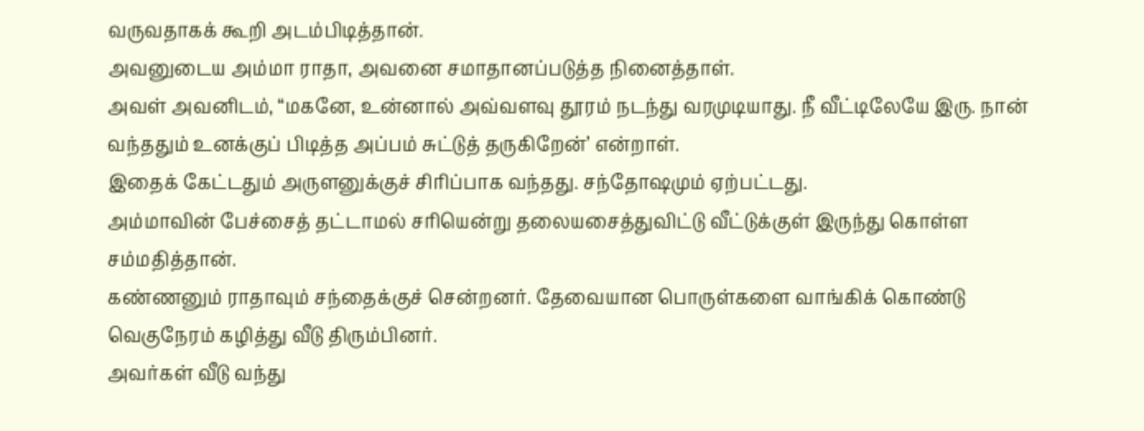வருவதாகக் கூறி அடம்பிடித்தான்.
அவனுடைய அம்மா ராதா, அவனை சமாதானப்படுத்த நினைத்தாள்.
அவள் அவனிடம், “மகனே, உன்னால் அவ்வளவு தூரம் நடந்து வரமுடியாது. நீ வீட்டிலேயே இரு. நான் வந்ததும் உனக்குப் பிடித்த அப்பம் சுட்டுத் தருகிறேன்’ என்றாள்.
இதைக் கேட்டதும் அருளனுக்குச் சிரிப்பாக வந்தது. சந்தோஷமும் ஏற்பட்டது.
அம்மாவின் பேச்சைத் தட்டாமல் சரியென்று தலையசைத்துவிட்டு வீட்டுக்குள் இருந்து கொள்ள சம்மதித்தான்.
கண்ணனும் ராதாவும் சந்தைக்குச் சென்றனர். தேவையான பொருள்களை வாங்கிக் கொண்டு வெகுநேரம் கழித்து வீடு திரும்பினர்.
அவர்கள் வீடு வந்து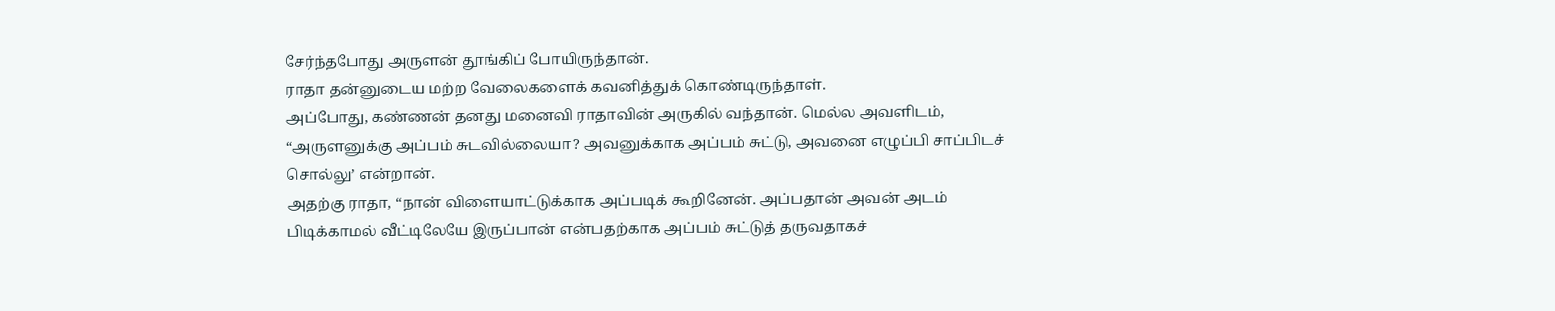சேர்ந்தபோது அருளன் தூங்கிப் போயிருந்தான்.
ராதா தன்னுடைய மற்ற வேலைகளைக் கவனித்துக் கொண்டிருந்தாள்.
அப்போது, கண்ணன் தனது மனைவி ராதாவின் அருகில் வந்தான். மெல்ல அவளிடம்,
“அருளனுக்கு அப்பம் சுடவில்லையா? அவனுக்காக அப்பம் சுட்டு, அவனை எழுப்பி சாப்பிடச் சொல்லு’ என்றான்.
அதற்கு ராதா, “நான் விளையாட்டுக்காக அப்படிக் கூறினேன். அப்பதான் அவன் அடம் பிடிக்காமல் வீட்டிலேயே இருப்பான் என்பதற்காக அப்பம் சுட்டுத் தருவதாகச்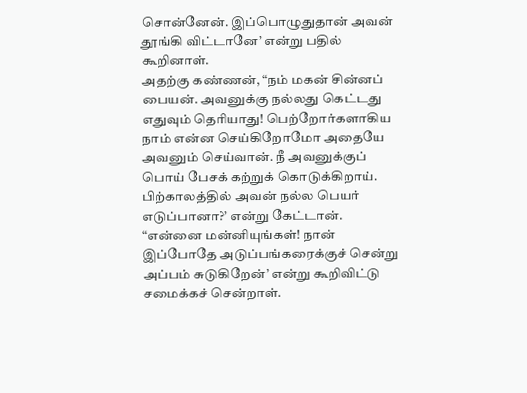சொன்னேன். இப்பொழுதுதான் அவன் தூங்கி விட்டானே’ என்று பதில் கூறினாள்.
அதற்கு கண்ணன், “நம் மகன் சின்னப் பையன். அவனுக்கு நல்லது கெட்டது எதுவும் தெரியாது! பெற்றோர்களாகிய நாம் என்ன செய்கிறோமோ அதையே அவனும் செய்வான். நீ அவனுக்குப் பொய் பேசக் கற்றுக் கொடுக்கிறாய். பிற்காலத்தில் அவன் நல்ல பெயர் எடுப்பானா?’ என்று கேட்டான்.
“என்னை மன்னியுங்கள்! நான் இப்போதே அடுப்பங்கரைக்குச் சென்று அப்பம் சுடுகிறேன்’ என்று கூறிவிட்டு சமைக்கச் சென்றாள்.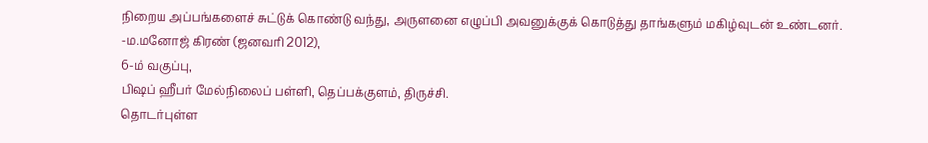நிறைய அப்பங்களைச் சுட்டுக் கொண்டு வந்து, அருளனை எழுப்பி அவனுக்குக் கொடுத்து தாங்களும் மகிழ்வுடன் உண்டனர்.
-ம.மனோஜ் கிரண் (ஜனவரி 2012),
6-ம் வகுப்பு,
பிஷப் ஹீபர் மேல்நிலைப் பள்ளி, தெப்பக்குளம், திருச்சி.
தொடர்புள்ள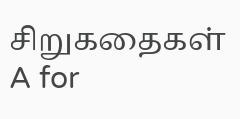சிறுகதைகள்
A for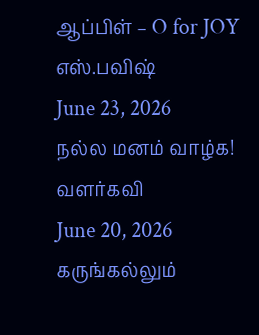ஆப்பிள் – O for JOY
எஸ்.பவிஷ்
June 23, 2026
நல்ல மனம் வாழ்க!
வளர்கவி
June 20, 2026
கருங்கல்லும்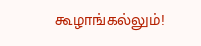கூழாங்கல்லும்!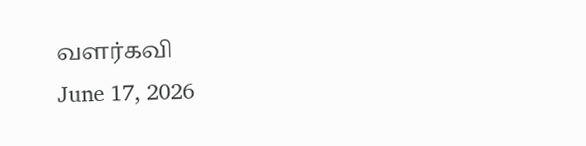வளர்கவி
June 17, 2026